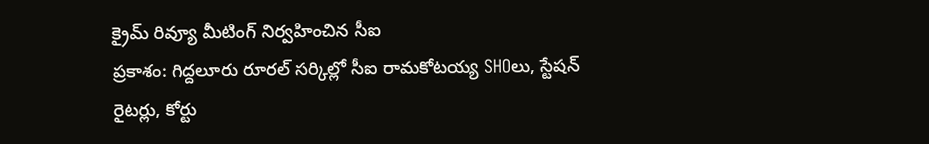క్రైమ్ రివ్యూ మీటింగ్ నిర్వహించిన సీఐ
ప్రకాశం: గిద్దలూరు రూరల్ సర్కిల్లో సీఐ రామకోటయ్య SHOలు, స్టేషన్ రైటర్లు, కోర్టు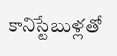కానిస్టేబుళ్లతో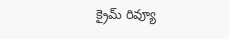క్రైమ్ రివ్యూ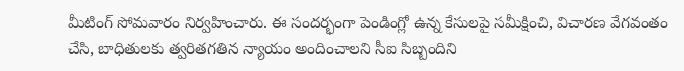మీటింగ్ సోమవారం నిర్వహించారు. ఈ సందర్భంగా పెండింగ్లో ఉన్న కేసులపై సమీక్షించి, విచారణ వేగవంతం చేసి, బాధితులకు త్వరితగతిన న్యాయం అందించాలని సీఐ సిబ్బందిని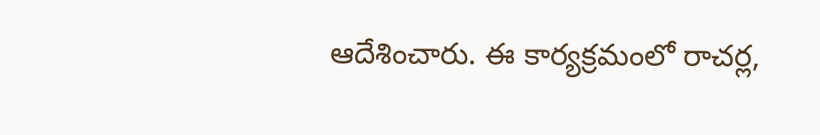ఆదేశించారు. ఈ కార్యక్రమంలో రాచర్ల,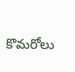కొమరోలు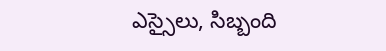ఎస్సైలు, సిబ్బంది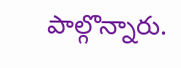పాల్గొన్నారు.